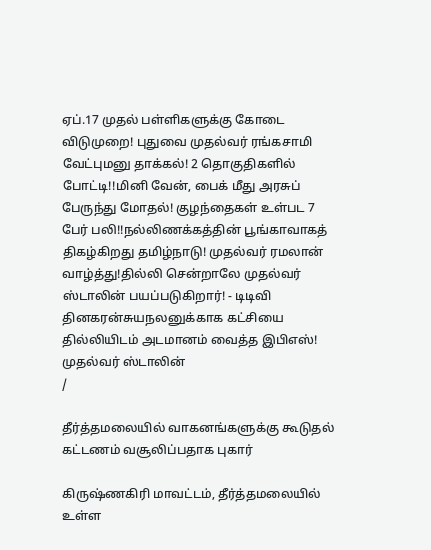ஏப்.17 முதல் பள்ளிகளுக்கு கோடை விடுமுறை! புதுவை முதல்வர் ரங்கசாமி வேட்புமனு தாக்கல்! 2 தொகுதிகளில் போட்டி!!மினி வேன், பைக் மீது அரசுப் பேருந்து மோதல்! குழந்தைகள் உள்பட 7 பேர் பலி!!நல்லிணக்கத்தின் பூங்காவாகத் திகழ்கிறது தமிழ்நாடு! முதல்வர் ரமலான் வாழ்த்து!தில்லி சென்றாலே முதல்வர் ஸ்டாலின் பயப்படுகிறார்! - டிடிவி தினகரன்சுயநலனுக்காக கட்சியை தில்லியிடம் அடமானம் வைத்த இபிஎஸ்! முதல்வர் ஸ்டாலின்
/

தீர்த்தமலையில் வாகனங்களுக்கு கூடுதல் கட்டணம் வசூலிப்பதாக புகார்

கிருஷ்ணகிரி மாவட்டம், தீர்த்தமலையில் உள்ள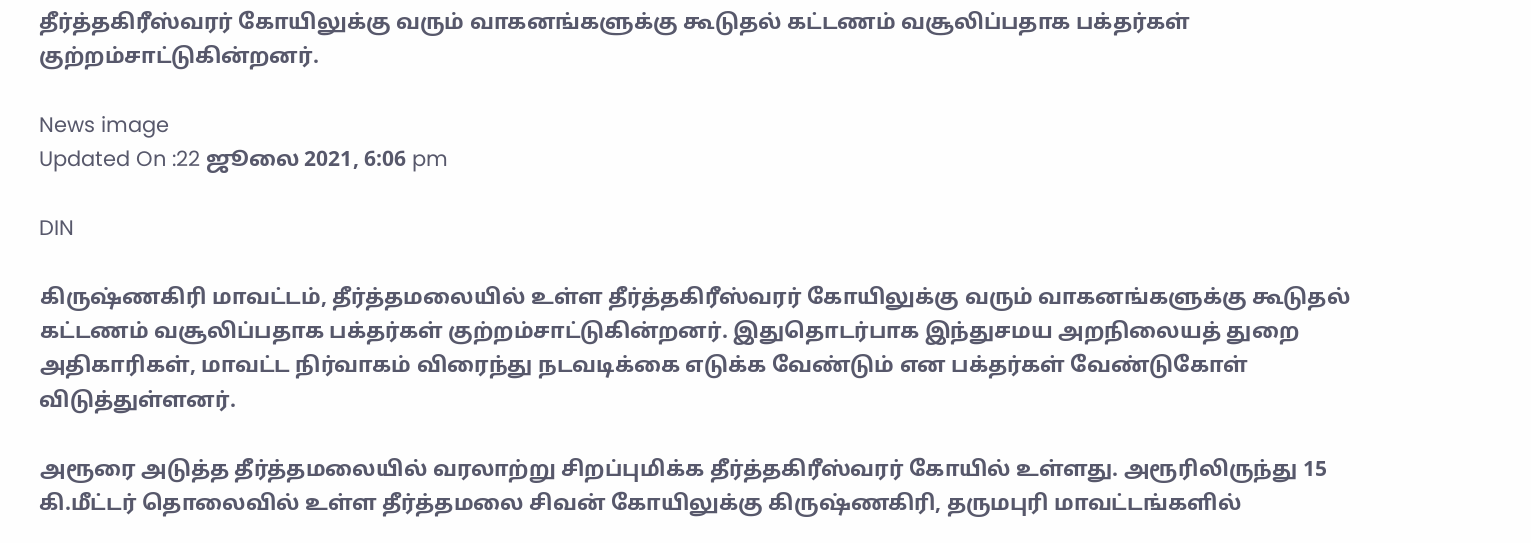தீர்த்தகிரீஸ்வரர் கோயிலுக்கு வரும் வாகனங்களுக்கு கூடுதல் கட்டணம் வசூலிப்பதாக பக்தர்கள் குற்றம்சாட்டுகின்றனர்.

News image
Updated On :22 ஜூலை 2021, 6:06 pm

DIN

கிருஷ்ணகிரி மாவட்டம், தீர்த்தமலையில் உள்ள தீர்த்தகிரீஸ்வரர் கோயிலுக்கு வரும் வாகனங்களுக்கு கூடுதல் கட்டணம் வசூலிப்பதாக பக்தர்கள் குற்றம்சாட்டுகின்றனர். இதுதொடர்பாக இந்துசமய அறநிலையத் துறை அதிகாரிகள், மாவட்ட நிர்வாகம் விரைந்து நடவடிக்கை எடுக்க வேண்டும் என பக்தர்கள் வேண்டுகோள் விடுத்துள்ளனர்.

அரூரை அடுத்த தீர்த்தமலையில் வரலாற்று சிறப்புமிக்க தீர்த்தகிரீஸ்வரர் கோயில் உள்ளது. அரூரிலிருந்து 15 கி.மீட்டர் தொலைவில் உள்ள தீர்த்தமலை சிவன் கோயிலுக்கு கிருஷ்ணகிரி, தருமபுரி மாவட்டங்களில்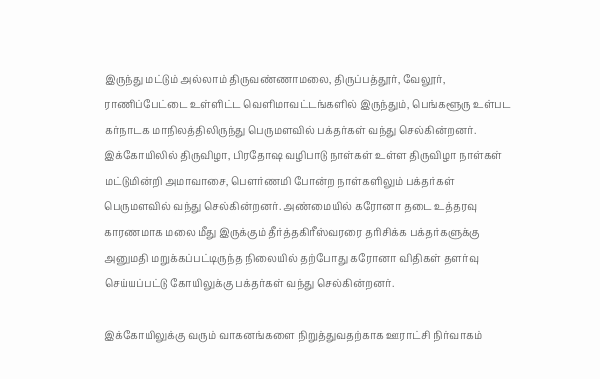இருந்து மட்டும் அல்லாம் திருவண்ணாமலை, திருப்பத்தூர், வேலூர், ராணிப்பேட்டை உள்ளிட்ட வெளிமாவட்டங்களில் இருந்தும், பெங்களூரு உள்பட கர்நாடக மாநிலத்திலிருந்து பெருமளவில் பக்தர்கள் வந்து செல்கின்றனர். இக்கோயிலில் திருவிழா, பிரதோஷ வழிபாடு நாள்கள் உள்ள திருவிழா நாள்கள் மட்டுமின்றி அமாவாசை, பௌர்ணமி போன்ற நாள்களிலும் பக்தர்கள் பெருமளவில் வந்து செல்கின்றனர். அண்மையில் கரோனா தடை உத்தரவு காரணமாக மலை மீது இருக்கும் தீர்த்தகிரீஸ்வரரை தரிசிக்க பக்தர்களுக்கு அனுமதி மறுக்கப்பட்டிருந்த நிலையில் தற்போது கரோனா விதிகள் தளர்வு செய்யப்பட்டு கோயிலுக்கு பக்தர்கள் வந்து செல்கின்றனர்.

இக்கோயிலுக்கு வரும் வாகனங்களை நிறுத்துவதற்காக ஊராட்சி நிர்வாகம்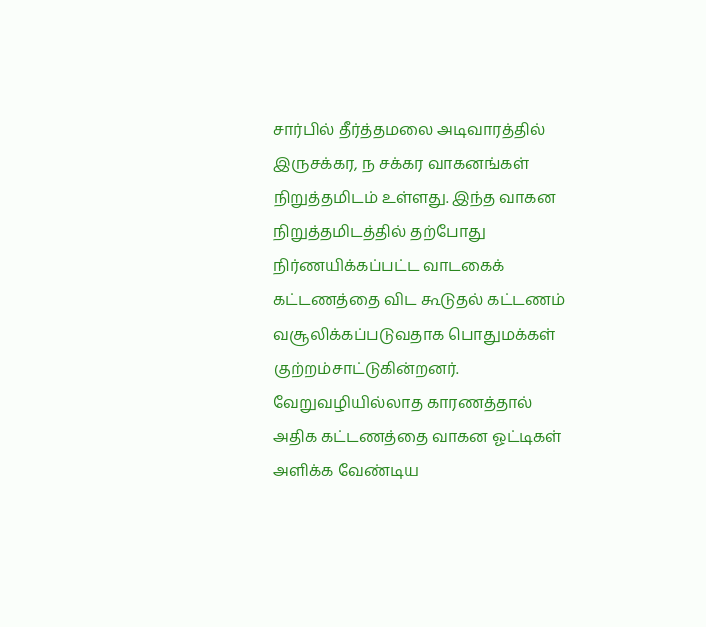சார்பில் தீர்த்தமலை அடிவாரத்தில் இருசக்கர, ந சக்கர வாகனங்கள் நிறுத்தமிடம் உள்ளது. இந்த வாகன நிறுத்தமிடத்தில் தற்போது நிர்ணயிக்கப்பட்ட வாடகைக் கட்டணத்தை விட கூடுதல் கட்டணம் வசூலிக்கப்படுவதாக பொதுமக்கள் குற்றம்சாட்டுகின்றனர். வேறுவழியில்லாத காரணத்தால் அதிக கட்டணத்தை வாகன ஓட்டிகள் அளிக்க வேண்டிய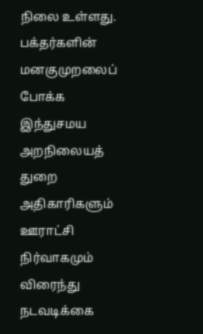நிலை உள்ளது. பக்தர்களின் மனகுமுறலைப் போக்க இந்துசமய அறநிலையத் துறை அதிகாரிகளும் ஊராட்சி நிர்வாகமும் விரைந்து நடவடிக்கை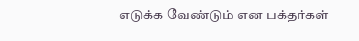எடுக்க வேண்டும் என பக்தர்கள்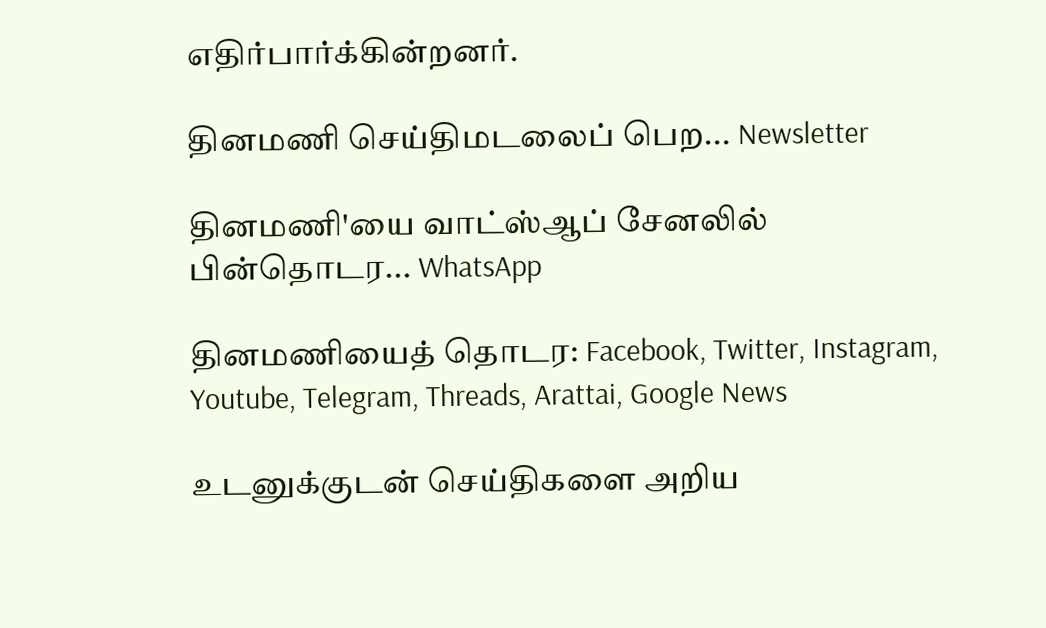எதிர்பார்க்கின்றனர்.

தினமணி செய்திமடலைப் பெற... Newsletter

தினமணி'யை வாட்ஸ்ஆப் சேனலில் பின்தொடர... WhatsApp

தினமணியைத் தொடர: Facebook, Twitter, Instagram, Youtube, Telegram, Threads, Arattai, Google News

உடனுக்குடன் செய்திகளை அறிய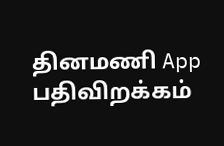தினமணி App பதிவிறக்கம்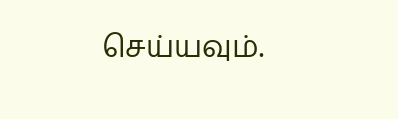செய்யவும்.